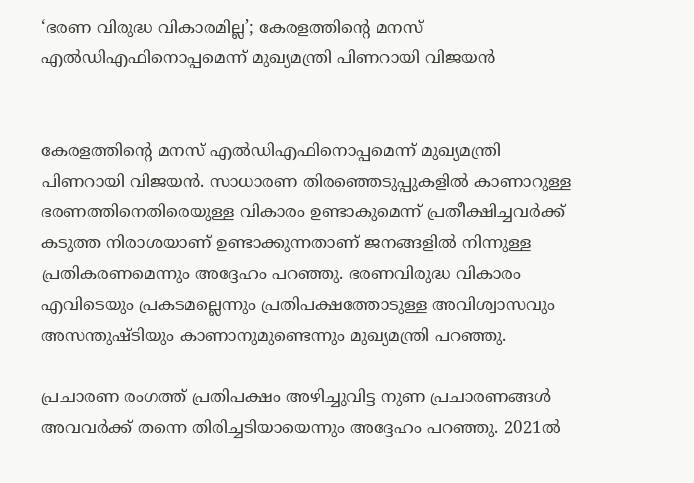‘ഭരണ വിരുദ്ധ വികാരമില്ല’; കേരളത്തിന്റെ മനസ് എല്‍ഡിഎഫിനൊപ്പമെന്ന് മുഖ്യമന്ത്രി പിണറായി വിജയന്‍


കേരളത്തിന്റെ മനസ് എല്‍ഡിഎഫിനൊപ്പമെന്ന് മുഖ്യമന്ത്രി പിണറായി വിജയന്‍. സാധാരണ തിരഞ്ഞെടുപ്പുകളില്‍ കാണാറുള്ള ഭരണത്തിനെതിരെയുള്ള വികാരം ഉണ്ടാകുമെന്ന് പ്രതീക്ഷിച്ചവര്‍ക്ക് കടുത്ത നിരാശയാണ് ഉണ്ടാക്കുന്നതാണ് ജനങ്ങളില്‍ നിന്നുള്ള പ്രതികരണമെന്നും അദ്ദേഹം പറഞ്ഞു. ഭരണവിരുദ്ധ വികാരം എവിടെയും പ്രകടമല്ലെന്നും പ്രതിപക്ഷത്തോടുള്ള അവിശ്വാസവും അസന്തുഷ്ടിയും കാണാനുമുണ്ടെന്നും മുഖ്യമന്ത്രി പറഞ്ഞു.

പ്രചാരണ രംഗത്ത് പ്രതിപക്ഷം അഴിച്ചുവിട്ട നുണ പ്രചാരണങ്ങള്‍ അവവര്‍ക്ക് തന്നെ തിരിച്ചടിയായെന്നും അദ്ദേഹം പറഞ്ഞു. 2021ല്‍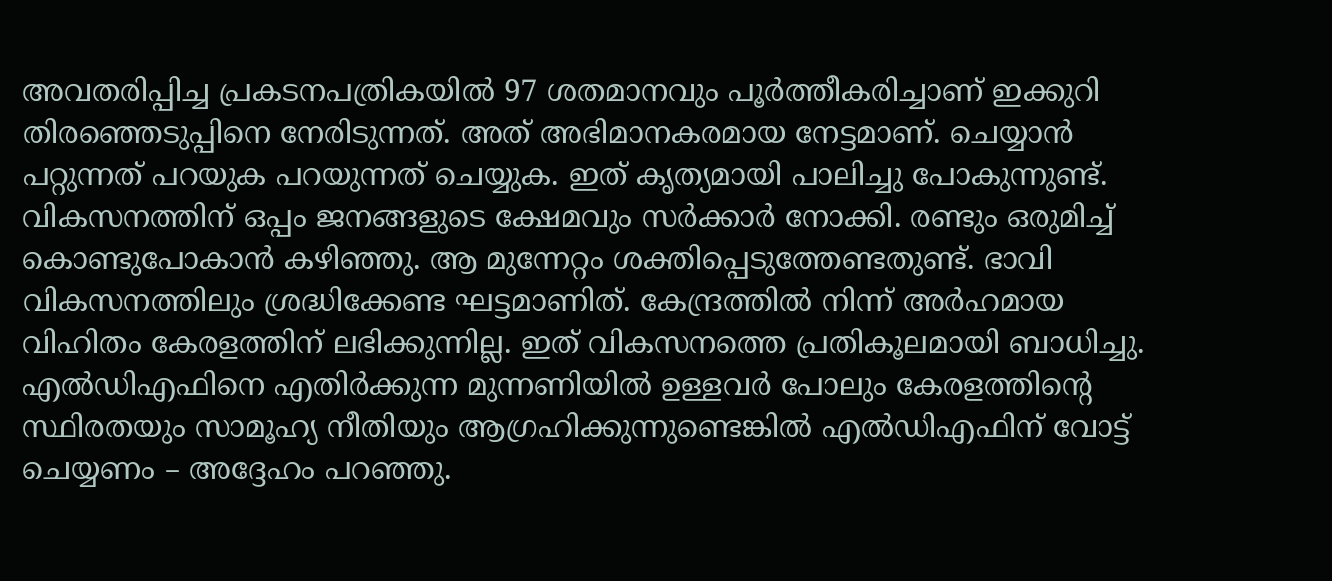അവതരിപ്പിച്ച പ്രകടനപത്രികയില്‍ 97 ശതമാനവും പൂര്‍ത്തീകരിച്ചാണ് ഇക്കുറി തിരഞ്ഞെടുപ്പിനെ നേരിടുന്നത്. അത് അഭിമാനകരമായ നേട്ടമാണ്. ചെയ്യാന്‍ പറ്റുന്നത് പറയുക പറയുന്നത് ചെയ്യുക. ഇത് കൃത്യമായി പാലിച്ചു പോകുന്നുണ്ട്. വികസനത്തിന് ഒപ്പം ജനങ്ങളുടെ ക്ഷേമവും സര്‍ക്കാര്‍ നോക്കി. രണ്ടും ഒരുമിച്ച് കൊണ്ടുപോകാന്‍ കഴിഞ്ഞു. ആ മുന്നേറ്റം ശക്തിപ്പെടുത്തേണ്ടതുണ്ട്. ഭാവി വികസനത്തിലും ശ്രദ്ധിക്കേണ്ട ഘട്ടമാണിത്. കേന്ദ്രത്തില്‍ നിന്ന് അര്‍ഹമായ വിഹിതം കേരളത്തിന് ലഭിക്കുന്നില്ല. ഇത് വികസനത്തെ പ്രതികൂലമായി ബാധിച്ചു. എല്‍ഡിഎഫിനെ എതിര്‍ക്കുന്ന മുന്നണിയില്‍ ഉള്ളവര്‍ പോലും കേരളത്തിന്റെ സ്ഥിരതയും സാമൂഹ്യ നീതിയും ആഗ്രഹിക്കുന്നുണ്ടെങ്കില്‍ എല്‍ഡിഎഫിന് വോട്ട് ചെയ്യണം – അദ്ദേഹം പറഞ്ഞു.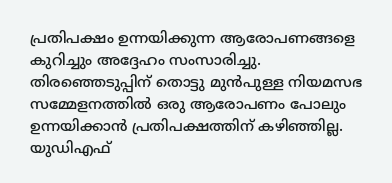പ്രതിപക്ഷം ഉന്നയിക്കുന്ന ആരോപണങ്ങളെ കുറിച്ചും അദ്ദേഹം സംസാരിച്ചു. തിരഞ്ഞെടുപ്പിന് തൊട്ടു മുന്‍പുള്ള നിയമസഭ സമ്മേളനത്തില്‍ ഒരു ആരോപണം പോലും ഉന്നയിക്കാന്‍ പ്രതിപക്ഷത്തിന് കഴിഞ്ഞില്ല. യുഡിഎഫ്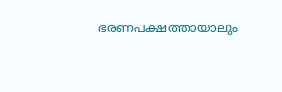ഭരണപക്ഷത്തായാലും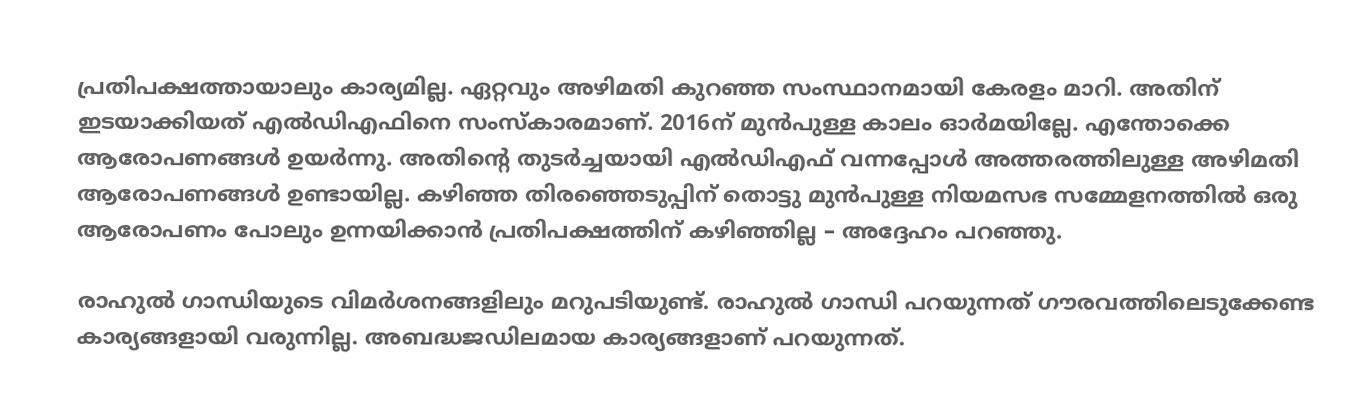പ്രതിപക്ഷത്തായാലും കാര്യമില്ല. ഏറ്റവും അഴിമതി കുറഞ്ഞ സംസ്ഥാനമായി കേരളം മാറി. അതിന് ഇടയാക്കിയത് എല്‍ഡിഎഫിനെ സംസ്‌കാരമാണ്. 2016ന് മുന്‍പുള്ള കാലം ഓര്‍മയില്ലേ. എന്തോക്കെ ആരോപണങ്ങള്‍ ഉയര്‍ന്നു. അതിന്റെ തുടര്‍ച്ചയായി എല്‍ഡിഎഫ് വന്നപ്പോള്‍ അത്തരത്തിലുള്ള അഴിമതി ആരോപണങ്ങള്‍ ഉണ്ടായില്ല. കഴിഞ്ഞ തിരഞ്ഞെടുപ്പിന് തൊട്ടു മുന്‍പുള്ള നിയമസഭ സമ്മേളനത്തില്‍ ഒരു ആരോപണം പോലും ഉന്നയിക്കാന്‍ പ്രതിപക്ഷത്തിന് കഴിഞ്ഞില്ല – അദ്ദേഹം പറഞ്ഞു.

രാഹുല്‍ ഗാന്ധിയുടെ വിമര്‍ശനങ്ങളിലും മറുപടിയുണ്ട്. രാഹുല്‍ ഗാന്ധി പറയുന്നത് ഗൗരവത്തിലെടുക്കേണ്ട കാര്യങ്ങളായി വരുന്നില്ല. അബദ്ധജഡിലമായ കാര്യങ്ങളാണ് പറയുന്നത്.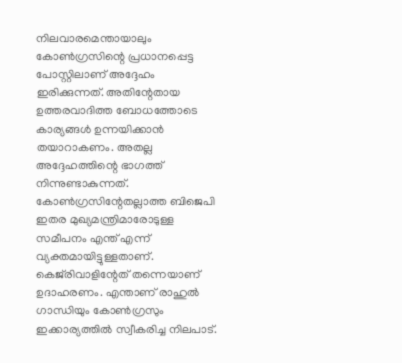നിലവാരമെന്തായാലും കോണ്‍ഗ്രസിന്റെ പ്രധാനപ്പെട്ട പോസ്റ്റിലാണ് അദ്ദേഹം ഇരിക്കുന്നത്. അതിന്റേതായ ഉത്തരവാദിത്ത ബോധത്തോടെ കാര്യങ്ങള്‍ ഉന്നയിക്കാന്‍ തയാറാകണം. അതല്ല അദ്ദേഹത്തിന്റെ ഭാഗത്ത് നിന്നുണ്ടാകുന്നത്. കോണ്‍ഗ്രസിന്റേതല്ലാത്ത ബിജെപി ഇതര മുഖ്യമന്ത്രിമാരോടുള്ള സമീപനം എന്ത് എന്ന് വ്യക്തമായിട്ടുള്ളതാണ്. കെജ്‌രിവാളിന്റേത് തന്നെയാണ് ഉദാഹരണം. എന്താണ് രാഹുല്‍ ഗാന്ധിയും കോണ്‍ഗ്രസും ഇക്കാര്യത്തില്‍ സ്വീകരിച്ച നിലപാട്.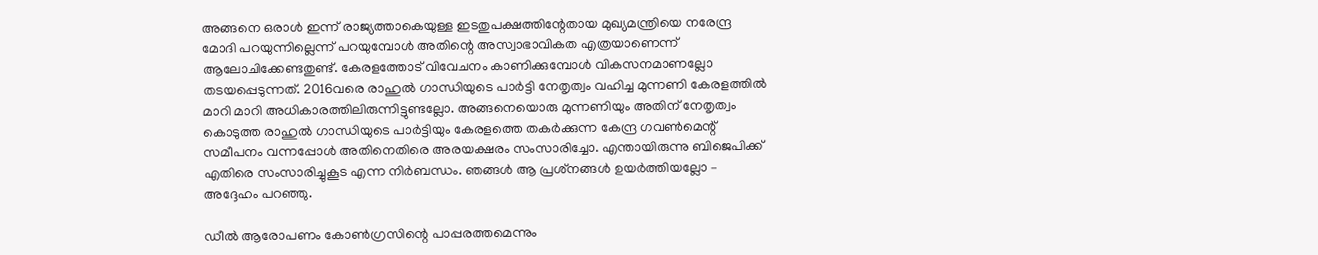അങ്ങനെ ഒരാള്‍ ഇന്ന് രാജ്യത്താകെയുള്ള ഇടതുപക്ഷത്തിന്റേതായ മുഖ്യമന്ത്രിയെ നരേന്ദ്ര മോദി പറയുന്നില്ലെന്ന് പറയുമ്പോള്‍ അതിന്റെ അസ്വാഭാവികത എത്രയാണെന്ന് ആലോചിക്കേണ്ടതുണ്ട്. കേരളത്തോട് വിവേചനം കാണിക്കുമ്പോള്‍ വികസനമാണല്ലോ തടയപ്പെടുന്നത്. 2016വരെ രാഹുല്‍ ഗാന്ധിയുടെ പാര്‍ട്ടി നേതൃത്വം വഹിച്ച മുന്നണി കേരളത്തില്‍ മാറി മാറി അധികാരത്തിലിരുന്നിട്ടുണ്ടല്ലോ. അങ്ങനെയൊരു മുന്നണിയും അതിന് നേതൃത്വം കൊടുത്ത രാഹുല്‍ ഗാന്ധിയുടെ പാര്‍ട്ടിയും കേരളത്തെ തകര്‍ക്കുന്ന കേന്ദ്ര ഗവണ്‍മെന്റ് സമീപനം വന്നപ്പോള്‍ അതിനെതിരെ അരയക്ഷരം സംസാരിച്ചോ. എന്തായിരുന്നു ബിജെപിക്ക് എതിരെ സംസാരിച്ചുകൂട എന്ന നിര്‍ബന്ധം. ഞങ്ങള്‍ ആ പ്രശ്‌നങ്ങള്‍ ഉയര്‍ത്തിയല്ലോ – അദ്ദേഹം പറഞ്ഞു.

ഡീല്‍ ആരോപണം കോണ്‍ഗ്രസിന്റെ പാപ്പരത്തമെന്നും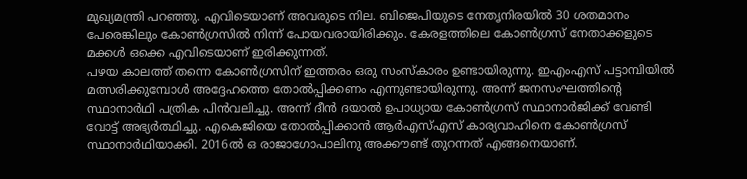മുഖ്യമന്ത്രി പറഞ്ഞു. എവിടെയാണ് അവരുടെ നില. ബിജെപിയുടെ നേതൃനിരയില്‍ 30 ശതമാനം പേരെങ്കിലും കോണ്‍ഗ്രസില്‍ നിന്ന് പോയവരായിരിക്കും. കേരളത്തിലെ കോണ്‍ഗ്രസ് നേതാക്കളുടെ മക്കള്‍ ഒക്കെ എവിടെയാണ് ഇരിക്കുന്നത്.
പഴയ കാലത്ത് തന്നെ കോണ്‍ഗ്രസിന് ഇത്തരം ഒരു സംസ്‌കാരം ഉണ്ടായിരുന്നു. ഇഎംഎസ് പട്ടാമ്പിയില്‍ മത്സരിക്കുമ്പോള്‍ അദ്ദേഹത്തെ തോല്‍പ്പിക്കണം എന്നുണ്ടായിരുന്നു. അന്ന് ജനസംഘത്തിന്റെ സ്ഥാനാര്‍ഥി പത്രിക പിന്‍വലിച്ചു. അന്ന് ദീന്‍ ദയാല്‍ ഉപാധ്യായ കോണ്‍ഗ്രസ് സ്ഥാനാര്‍ജിക്ക് വേണ്ടി വോട്ട് അഭ്യര്‍ത്ഥിച്ചു. എകെജിയെ തോല്‍പ്പിക്കാന്‍ ആര്‍എസ്എസ് കാര്യവാഹിനെ കോണ്‍ഗ്രസ് സ്ഥാനാര്‍ഥിയാക്കി. 2016ല്‍ ഒ രാജാഗോപാലിനു അക്കൗണ്ട് തുറന്നത് എങ്ങനെയാണ്.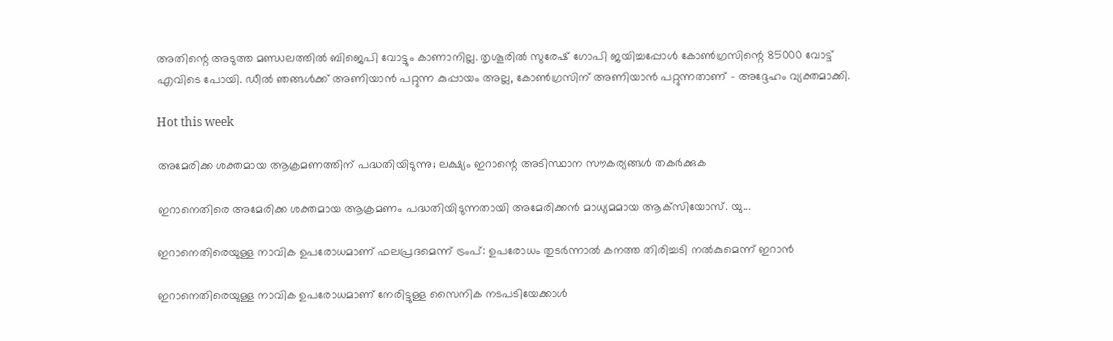അതിന്റെ അടുത്ത മണ്ഡലത്തില്‍ ബിജെപി വോട്ടും കാണാനില്ല. തൃശൂരില്‍ സുരേഷ് ഗോപി ജയിച്ചപ്പോള്‍ കോണ്‍ഗ്രസിന്റെ 85000 വോട്ട് എവിടെ പോയി. ഡീല്‍ ഞങ്ങള്‍ക്ക് അണിയാന്‍ പറ്റുന്ന കുപ്പായം അല്ല, കോണ്‍ഗ്രസിന് അണിയാന്‍ പറ്റുന്നതാണ് – അദ്ദേഹം വ്യക്തമാക്കി.

Hot this week

അമേരിക്ക ശക്തമായ ആക്രമണത്തിന് പദ്ധതിയിടുന്നു; ലക്ഷ്യം ഇറാന്റെ അടിസ്ഥാന സൗകര്യങ്ങൾ തകർക്കുക

ഇറാനെതിരെ അമേരിക്ക ശക്തമായ ആക്രമണം പദ്ധതിയിടുന്നതായി അമേരിക്കൻ മാധ്യമമായ ആക്‌സിയോസ്. യു...

ഇറാനെതിരെയുള്ള നാവിക ഉപരോധമാണ് ഫലപ്രദമെന്ന് ട്രംപ്: ഉപരോധം തുടർന്നാൽ കനത്ത തിരിച്ചടി നൽകുമെന്ന് ഇറാൻ

ഇറാനെതിരെയുള്ള നാവിക ഉപരോധമാണ് നേരിട്ടുള്ള സൈനിക നടപടിയേക്കാൾ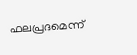ഫലപ്രദമെന്ന്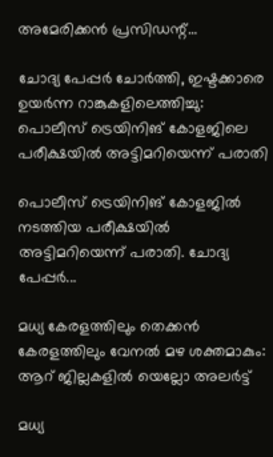അമേരിക്കൻ പ്രസിഡന്റ്...

ചോദ്യ പേപ്പർ ചോർത്തി, ഇഷ്ടക്കാരെ ഉയർന്ന റാങ്കുകളിലെത്തിച്ചു: പൊലീസ് ട്രെയിനിങ് കോളജിലെ പരീക്ഷയിൽ അട്ടിമറിയെന്ന് പരാതി

പൊലീസ് ട്രെയിനിങ് കോളജിൽ നടത്തിയ പരീക്ഷയിൽ അട്ടിമറിയെന്ന് പരാതി. ചോദ്യ പേപ്പർ...

മധ്യ കേരളത്തിലും തെക്കൻ കേരളത്തിലും വേനൽ മഴ ശക്തമാകും: ആറ് ജില്ലകളിൽ‌ യെല്ലോ അലർ‌ട്ട്

മധ്യ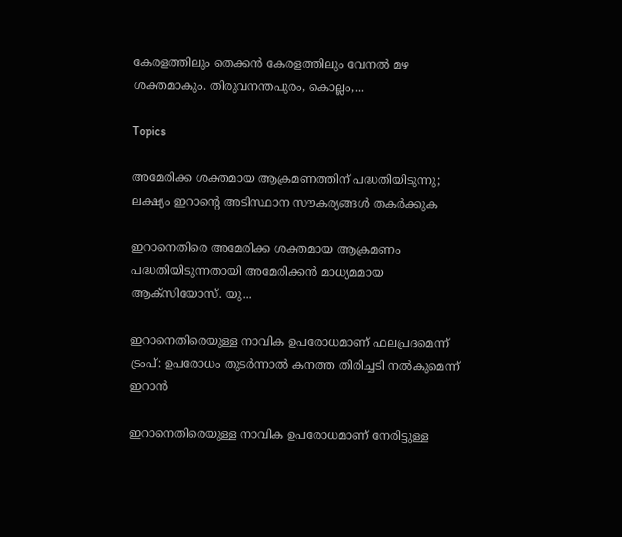കേരളത്തിലും തെക്കൻ കേരളത്തിലും വേനൽ മഴ ശക്തമാകും. തിരുവനന്തപുരം, കൊല്ലം,...

Topics

അമേരിക്ക ശക്തമായ ആക്രമണത്തിന് പദ്ധതിയിടുന്നു; ലക്ഷ്യം ഇറാന്റെ അടിസ്ഥാന സൗകര്യങ്ങൾ തകർക്കുക

ഇറാനെതിരെ അമേരിക്ക ശക്തമായ ആക്രമണം പദ്ധതിയിടുന്നതായി അമേരിക്കൻ മാധ്യമമായ ആക്‌സിയോസ്. യു...

ഇറാനെതിരെയുള്ള നാവിക ഉപരോധമാണ് ഫലപ്രദമെന്ന് ട്രംപ്: ഉപരോധം തുടർന്നാൽ കനത്ത തിരിച്ചടി നൽകുമെന്ന് ഇറാൻ

ഇറാനെതിരെയുള്ള നാവിക ഉപരോധമാണ് നേരിട്ടുള്ള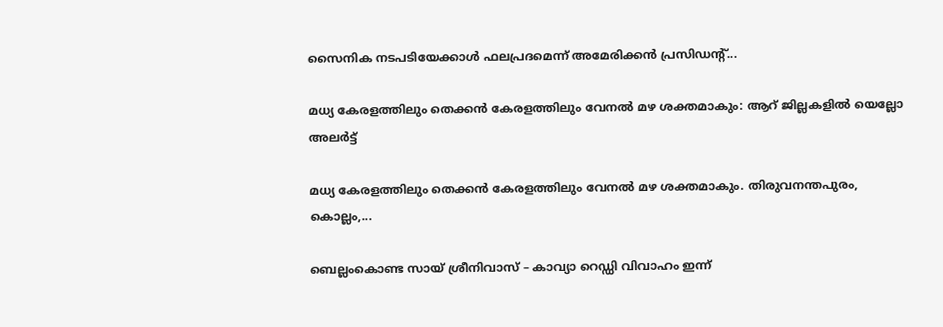സൈനിക നടപടിയേക്കാൾ ഫലപ്രദമെന്ന് അമേരിക്കൻ പ്രസിഡന്റ്...

മധ്യ കേരളത്തിലും തെക്കൻ കേരളത്തിലും വേനൽ മഴ ശക്തമാകും: ആറ് ജില്ലകളിൽ‌ യെല്ലോ അലർ‌ട്ട്

മധ്യ കേരളത്തിലും തെക്കൻ കേരളത്തിലും വേനൽ മഴ ശക്തമാകും. തിരുവനന്തപുരം, കൊല്ലം,...

ബെല്ലംകൊണ്ട സായ് ശ്രീനിവാസ് – കാവ്യാ റെഡ്ഡി വിവാഹം ഇന്ന്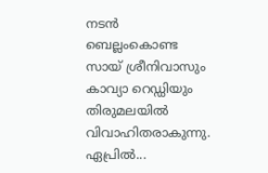നടൻ ബെല്ലംകൊണ്ട സായ് ശ്രീനിവാസും കാവ്യാ റെഡ്ഡിയും തിരുമലയിൽ വിവാഹിതരാകുന്നു. ഏപ്രിൽ...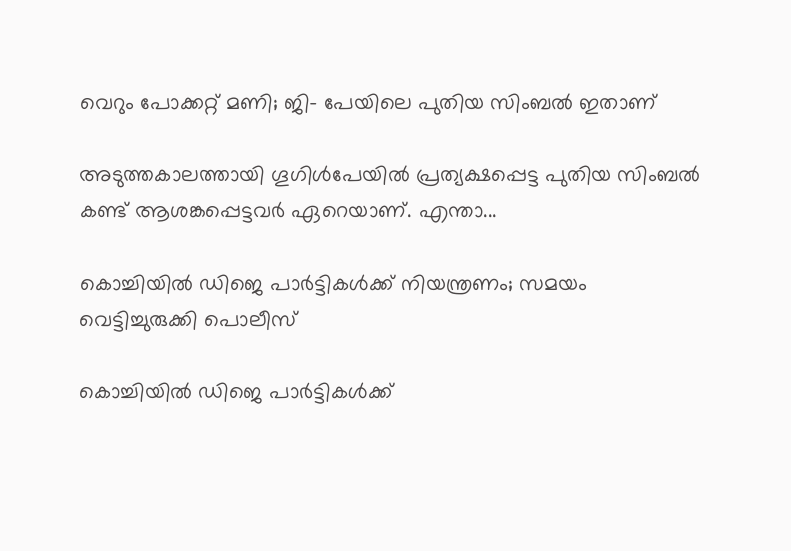വെറും പോക്കറ്റ് മണി; ജി- പേയിലെ പുതിയ സിംബൽ ഇതാണ്

അടുത്തകാലത്തായി ഗൂഗിൾപേയിൽ പ്രത്യക്ഷപ്പെട്ട പുതിയ സിംബൽ കണ്ട് ആശങ്കപ്പെട്ടവർ ഏറെയാണ്. എന്താ...

കൊച്ചിയിൽ ഡിജെ പാർട്ടികൾക്ക് നിയന്ത്രണം; സമയം വെട്ടിച്ചുരുക്കി പൊലീസ്

കൊച്ചിയിൽ ഡിജെ പാർട്ടികൾക്ക്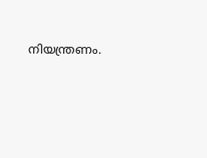നിയന്ത്രണം.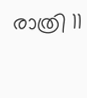രാത്രി 11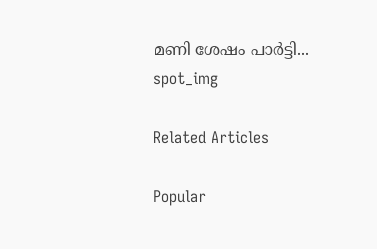മണി ശേഷം പാർട്ടി...
spot_img

Related Articles

Popular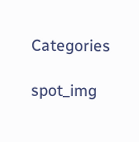Categories

spot_img